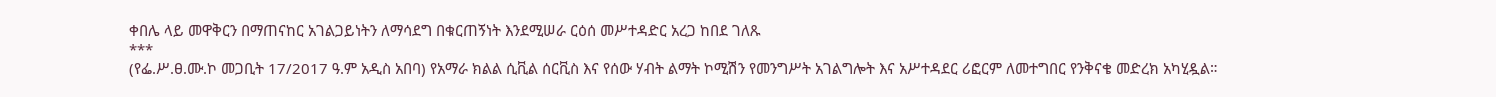ቀበሌ ላይ መዋቅርን በማጠናከር አገልጋይነትን ለማሳደግ በቁርጠኝነት እንደሚሠራ ርዕሰ መሥተዳድር አረጋ ከበደ ገለጹ
***
(የፌ.ሥ.ፀ.ሙ.ኮ መጋቢት 17/2017 ዓ.ም አዲስ አበባ) የአማራ ክልል ሲቪል ሰርቪስ እና የሰው ሃብት ልማት ኮሚሽን የመንግሥት አገልግሎት እና አሥተዳደር ሪፎርም ለመተግበር የንቅናቄ መድረክ አካሂዷል።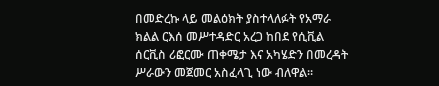በመድረኩ ላይ መልዕክት ያስተላለፉት የአማራ ክልል ርእሰ መሥተዳድር አረጋ ከበደ የሲቪል ሰርቪስ ሪፎርሙ ጠቀሜታ እና አካሄድን በመረዳት ሥራውን መጀመር አስፈላጊ ነው ብለዋል።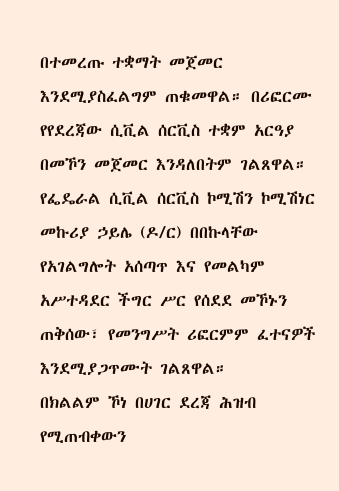በተመረጡ ተቋማት መጀመር እንደሚያስፈልግም ጠቁመዋል። በሪፎርሙ የየደረጃው ሲቪል ሰርቪስ ተቋም አርዓያ በመኾን መጀመር እንዳለበትም ገልጸዋል።
የፌዴራል ሲቪል ሰርቪስ ኮሚሽን ኮሚሽነር መኩሪያ ኃይሌ (ዶ/ር) በበኩላቸው የአገልግሎት አሰጣጥ እና የመልካም አሥተዳደር ችግር ሥር የሰደደ መኾኑን ጠቅሰው፣ የመንግሥት ሪፎርምም ፈተናዎች እንደሚያጋጥሙት ገልጸዋል።
በክልልም ኾነ በሀገር ደረጃ ሕዝብ የሚጠብቀውን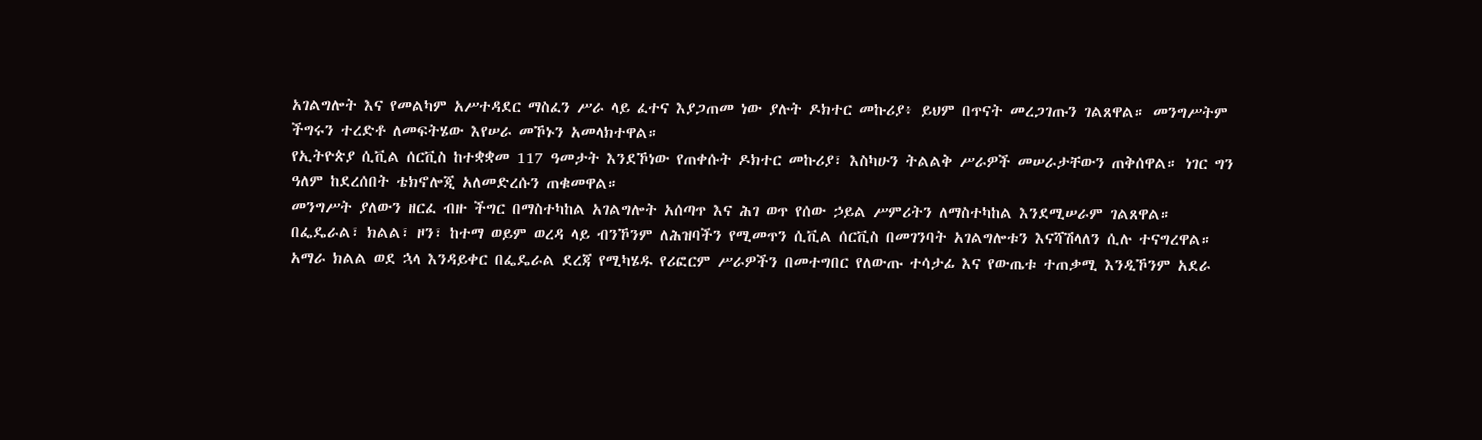አገልግሎት እና የመልካም አሥተዳደር ማስፈን ሥራ ላይ ፈተና እያጋጠመ ነው ያሉት ዶክተር መኩሪያ፥ ይህም በጥናት መረጋገጡን ገልጸዋል። መንግሥትም ችግሩን ተረድቶ ለመፍትሄው እየሠራ መኾኑን አመላክተዋል።
የኢትዮጵያ ሲቪል ሰርቪስ ከተቋቋመ 117 ዓመታት እንደኾነው የጠቀሱት ዶክተር መኩሪያ፣ እስካሁን ትልልቅ ሥራዎች መሠራታቸውን ጠቅሰዋል። ነገር ግን ዓለም ከደረሰበት ቴክኖሎጂ አለመድረሱን ጠቁመዋል።
መንግሥት ያለውን ዘርፈ ብዙ ችግር በማስተካከል አገልግሎት አሰጣጥ እና ሕገ ወጥ የሰው ኃይል ሥምሪትን ለማስተካከል እንደሚሠራም ገልጸዋል።
በፌዴራል፣ ክልል፣ ዞን፣ ከተማ ወይም ወረዳ ላይ ብንኾንም ለሕዝባችን የሚመጥን ሲቪል ሰርቪስ በመገንባት አገልግሎቱን እናሻሽላለን ሲሉ ተናግረዋል።
አማራ ክልል ወደ ኋላ እንዳይቀር በፌዴራል ደረጃ የሚካሄዱ የሪፎርም ሥራዎችን በመተግበር የለውጡ ተሳታፊ እና የውጤቱ ተጠቃሚ እንዲኾንም አደራ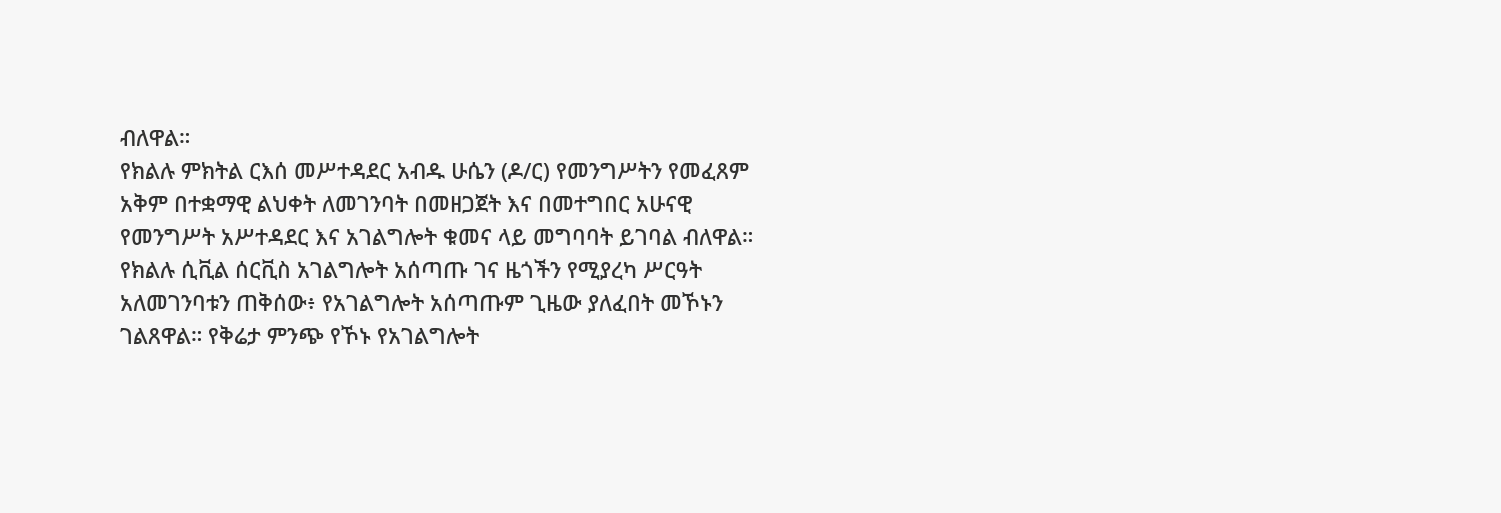ብለዋል።
የክልሉ ምክትል ርእሰ መሥተዳደር አብዱ ሁሴን (ዶ/ር) የመንግሥትን የመፈጸም አቅም በተቋማዊ ልህቀት ለመገንባት በመዘጋጀት እና በመተግበር አሁናዊ የመንግሥት አሥተዳደር እና አገልግሎት ቁመና ላይ መግባባት ይገባል ብለዋል።
የክልሉ ሲቪል ሰርቪስ አገልግሎት አሰጣጡ ገና ዜጎችን የሚያረካ ሥርዓት አለመገንባቱን ጠቅሰው፥ የአገልግሎት አሰጣጡም ጊዜው ያለፈበት መኾኑን ገልጸዋል። የቅሬታ ምንጭ የኾኑ የአገልግሎት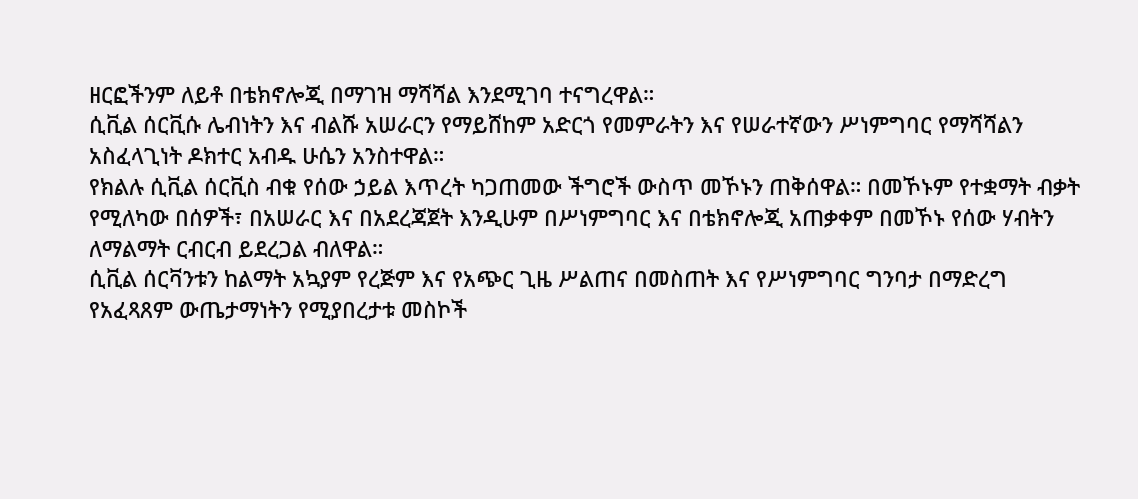ዘርፎችንም ለይቶ በቴክኖሎጂ በማገዝ ማሻሻል እንደሚገባ ተናግረዋል።
ሲቪል ሰርቪሱ ሌብነትን እና ብልሹ አሠራርን የማይሸከም አድርጎ የመምራትን እና የሠራተኛውን ሥነምግባር የማሻሻልን አስፈላጊነት ዶክተር አብዱ ሁሴን አንስተዋል።
የክልሉ ሲቪል ሰርቪስ ብቁ የሰው ኃይል እጥረት ካጋጠመው ችግሮች ውስጥ መኾኑን ጠቅሰዋል። በመኾኑም የተቋማት ብቃት የሚለካው በሰዎች፣ በአሠራር እና በአደረጃጀት እንዲሁም በሥነምግባር እና በቴክኖሎጂ አጠቃቀም በመኾኑ የሰው ሃብትን ለማልማት ርብርብ ይደረጋል ብለዋል።
ሲቪል ሰርቫንቱን ከልማት አኳያም የረጅም እና የአጭር ጊዜ ሥልጠና በመስጠት እና የሥነምግባር ግንባታ በማድረግ የአፈጻጸም ውጤታማነትን የሚያበረታቱ መስኮች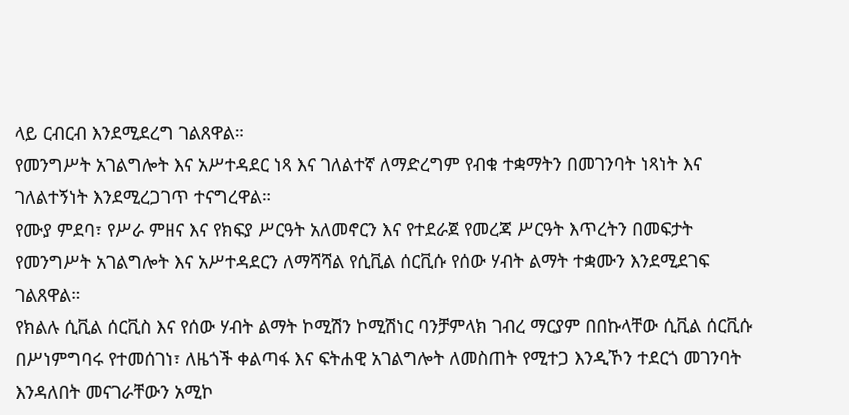ላይ ርብርብ እንደሚደረግ ገልጸዋል።
የመንግሥት አገልግሎት እና አሥተዳደር ነጻ እና ገለልተኛ ለማድረግም የብቁ ተቋማትን በመገንባት ነጻነት እና ገለልተኝነት እንደሚረጋገጥ ተናግረዋል።
የሙያ ምደባ፣ የሥራ ምዘና እና የክፍያ ሥርዓት አለመኖርን እና የተደራጀ የመረጃ ሥርዓት እጥረትን በመፍታት የመንግሥት አገልግሎት እና አሥተዳደርን ለማሻሻል የሲቪል ሰርቪሱ የሰው ሃብት ልማት ተቋሙን እንደሚደገፍ ገልጸዋል።
የክልሉ ሲቪል ሰርቪስ እና የሰው ሃብት ልማት ኮሚሽን ኮሚሽነር ባንቻምላክ ገብረ ማርያም በበኩላቸው ሲቪል ሰርቪሱ በሥነምግባሩ የተመሰገነ፣ ለዜጎች ቀልጣፋ እና ፍትሐዊ አገልግሎት ለመስጠት የሚተጋ እንዲኾን ተደርጎ መገንባት እንዳለበት መናገራቸውን አሚኮ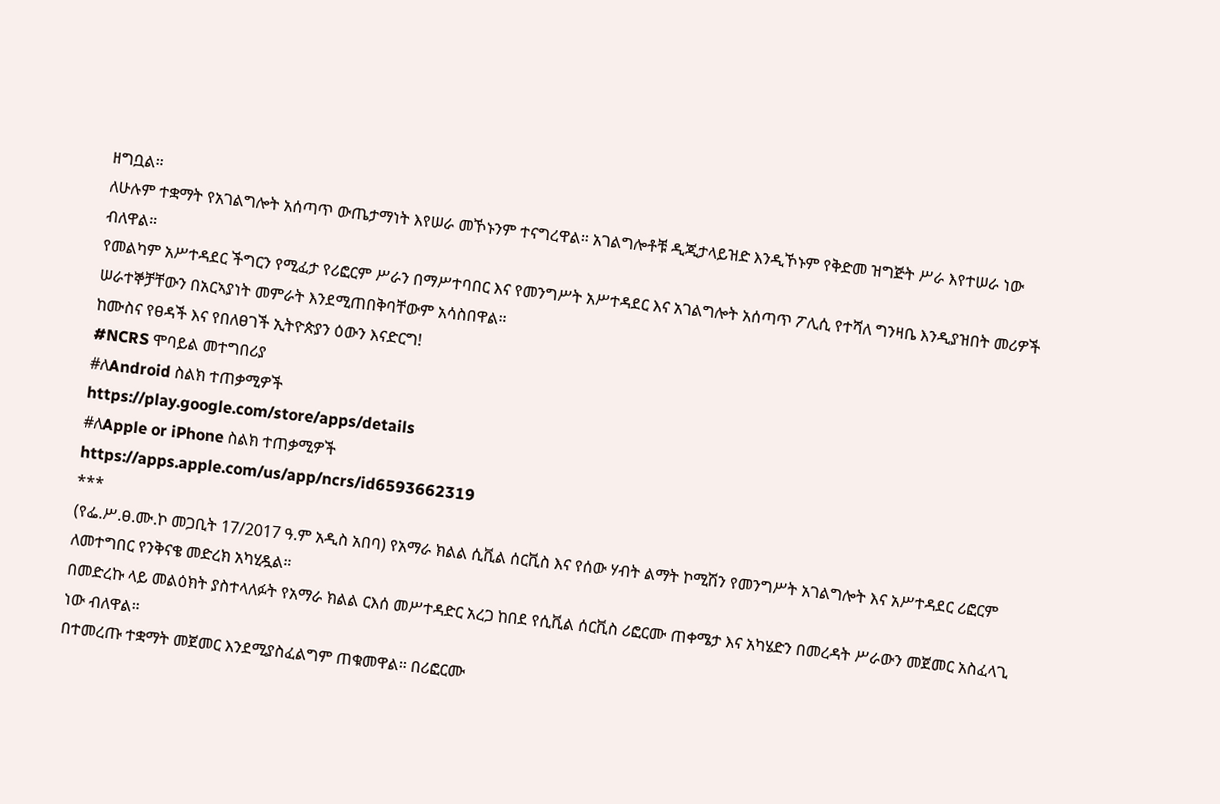ዘግቧል።
ለሁሉም ተቋማት የአገልግሎት አሰጣጥ ውጤታማነት እየሠራ መኾኑንም ተናግረዋል። አገልግሎቶቹ ዲጂታላይዝድ እንዲኾኑም የቅድመ ዝግጅት ሥራ እየተሠራ ነው ብለዋል።
የመልካም አሥተዳደር ችግርን የሚፈታ የሪፎርም ሥራን በማሥተባበር እና የመንግሥት አሥተዳደር እና አገልግሎት አሰጣጥ ፖሊሲ የተሻለ ግንዛቤ እንዲያዝበት መሪዎች ሠራተኞቻቸውን በአርኣያነት መምራት እንደሚጠበቅባቸውም አሳስበዋል።
ከሙስና የፀዳች እና የበለፀገች ኢትዮጵያን ዕውን እናድርግ!
#NCRS ሞባይል መተግበሪያ
#ለAndroid ስልክ ተጠቃሚዎች
https://play.google.com/store/apps/details
#ለApple or iPhone ስልክ ተጠቃሚዎች
https://apps.apple.com/us/app/ncrs/id6593662319
***
(የፌ.ሥ.ፀ.ሙ.ኮ መጋቢት 17/2017 ዓ.ም አዲስ አበባ) የአማራ ክልል ሲቪል ሰርቪስ እና የሰው ሃብት ልማት ኮሚሽን የመንግሥት አገልግሎት እና አሥተዳደር ሪፎርም ለመተግበር የንቅናቄ መድረክ አካሂዷል።
በመድረኩ ላይ መልዕክት ያስተላለፉት የአማራ ክልል ርእሰ መሥተዳድር አረጋ ከበደ የሲቪል ሰርቪስ ሪፎርሙ ጠቀሜታ እና አካሄድን በመረዳት ሥራውን መጀመር አስፈላጊ ነው ብለዋል።
በተመረጡ ተቋማት መጀመር እንደሚያስፈልግም ጠቁመዋል። በሪፎርሙ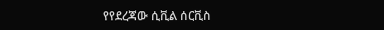የየደረጃው ሲቪል ሰርቪስ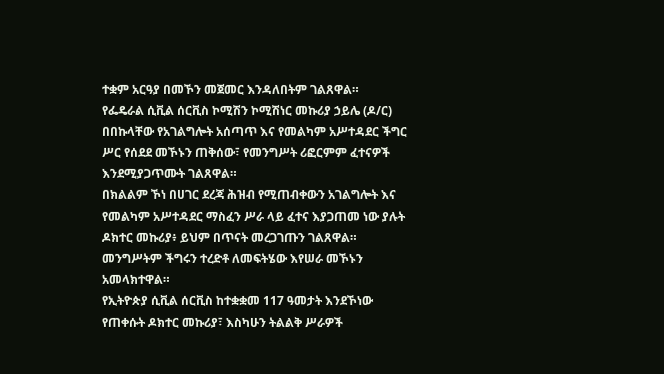ተቋም አርዓያ በመኾን መጀመር እንዳለበትም ገልጸዋል።
የፌዴራል ሲቪል ሰርቪስ ኮሚሽን ኮሚሽነር መኩሪያ ኃይሌ (ዶ/ር) በበኩላቸው የአገልግሎት አሰጣጥ እና የመልካም አሥተዳደር ችግር ሥር የሰደደ መኾኑን ጠቅሰው፣ የመንግሥት ሪፎርምም ፈተናዎች እንደሚያጋጥሙት ገልጸዋል።
በክልልም ኾነ በሀገር ደረጃ ሕዝብ የሚጠብቀውን አገልግሎት እና የመልካም አሥተዳደር ማስፈን ሥራ ላይ ፈተና እያጋጠመ ነው ያሉት ዶክተር መኩሪያ፥ ይህም በጥናት መረጋገጡን ገልጸዋል። መንግሥትም ችግሩን ተረድቶ ለመፍትሄው እየሠራ መኾኑን አመላክተዋል።
የኢትዮጵያ ሲቪል ሰርቪስ ከተቋቋመ 117 ዓመታት እንደኾነው የጠቀሱት ዶክተር መኩሪያ፣ እስካሁን ትልልቅ ሥራዎች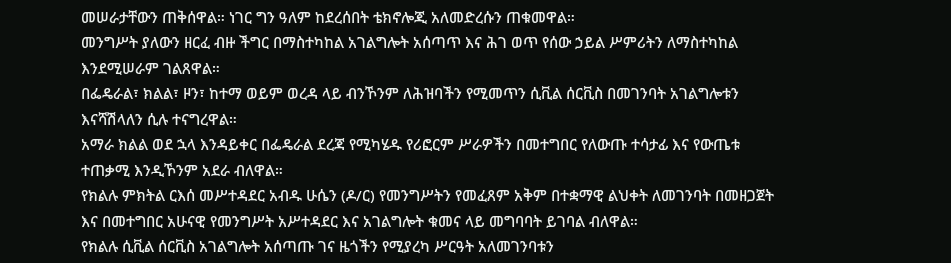መሠራታቸውን ጠቅሰዋል። ነገር ግን ዓለም ከደረሰበት ቴክኖሎጂ አለመድረሱን ጠቁመዋል።
መንግሥት ያለውን ዘርፈ ብዙ ችግር በማስተካከል አገልግሎት አሰጣጥ እና ሕገ ወጥ የሰው ኃይል ሥምሪትን ለማስተካከል እንደሚሠራም ገልጸዋል።
በፌዴራል፣ ክልል፣ ዞን፣ ከተማ ወይም ወረዳ ላይ ብንኾንም ለሕዝባችን የሚመጥን ሲቪል ሰርቪስ በመገንባት አገልግሎቱን እናሻሽላለን ሲሉ ተናግረዋል።
አማራ ክልል ወደ ኋላ እንዳይቀር በፌዴራል ደረጃ የሚካሄዱ የሪፎርም ሥራዎችን በመተግበር የለውጡ ተሳታፊ እና የውጤቱ ተጠቃሚ እንዲኾንም አደራ ብለዋል።
የክልሉ ምክትል ርእሰ መሥተዳደር አብዱ ሁሴን (ዶ/ር) የመንግሥትን የመፈጸም አቅም በተቋማዊ ልህቀት ለመገንባት በመዘጋጀት እና በመተግበር አሁናዊ የመንግሥት አሥተዳደር እና አገልግሎት ቁመና ላይ መግባባት ይገባል ብለዋል።
የክልሉ ሲቪል ሰርቪስ አገልግሎት አሰጣጡ ገና ዜጎችን የሚያረካ ሥርዓት አለመገንባቱን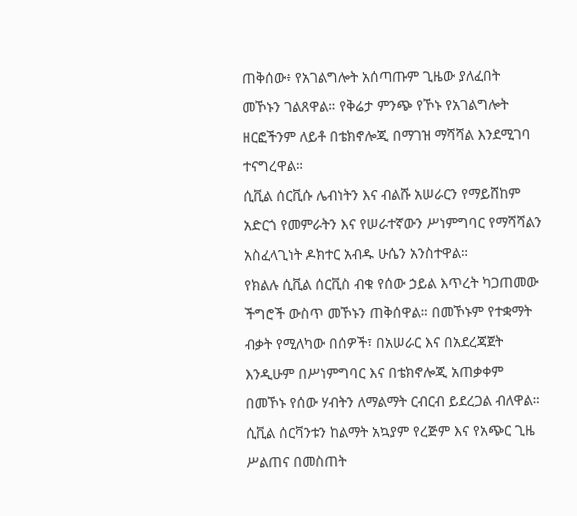ጠቅሰው፥ የአገልግሎት አሰጣጡም ጊዜው ያለፈበት መኾኑን ገልጸዋል። የቅሬታ ምንጭ የኾኑ የአገልግሎት ዘርፎችንም ለይቶ በቴክኖሎጂ በማገዝ ማሻሻል እንደሚገባ ተናግረዋል።
ሲቪል ሰርቪሱ ሌብነትን እና ብልሹ አሠራርን የማይሸከም አድርጎ የመምራትን እና የሠራተኛውን ሥነምግባር የማሻሻልን አስፈላጊነት ዶክተር አብዱ ሁሴን አንስተዋል።
የክልሉ ሲቪል ሰርቪስ ብቁ የሰው ኃይል እጥረት ካጋጠመው ችግሮች ውስጥ መኾኑን ጠቅሰዋል። በመኾኑም የተቋማት ብቃት የሚለካው በሰዎች፣ በአሠራር እና በአደረጃጀት እንዲሁም በሥነምግባር እና በቴክኖሎጂ አጠቃቀም በመኾኑ የሰው ሃብትን ለማልማት ርብርብ ይደረጋል ብለዋል።
ሲቪል ሰርቫንቱን ከልማት አኳያም የረጅም እና የአጭር ጊዜ ሥልጠና በመስጠት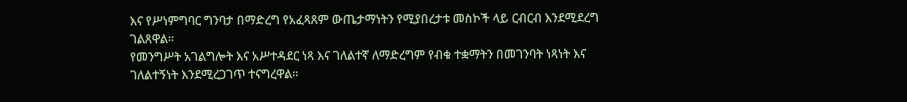እና የሥነምግባር ግንባታ በማድረግ የአፈጻጸም ውጤታማነትን የሚያበረታቱ መስኮች ላይ ርብርብ እንደሚደረግ ገልጸዋል።
የመንግሥት አገልግሎት እና አሥተዳደር ነጻ እና ገለልተኛ ለማድረግም የብቁ ተቋማትን በመገንባት ነጻነት እና ገለልተኝነት እንደሚረጋገጥ ተናግረዋል።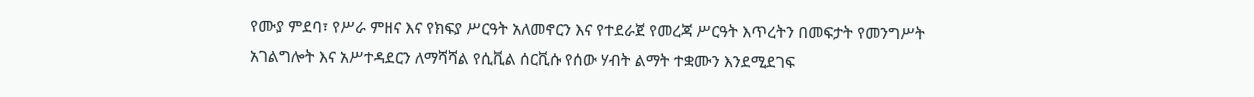የሙያ ምደባ፣ የሥራ ምዘና እና የክፍያ ሥርዓት አለመኖርን እና የተደራጀ የመረጃ ሥርዓት እጥረትን በመፍታት የመንግሥት አገልግሎት እና አሥተዳደርን ለማሻሻል የሲቪል ሰርቪሱ የሰው ሃብት ልማት ተቋሙን እንደሚደገፍ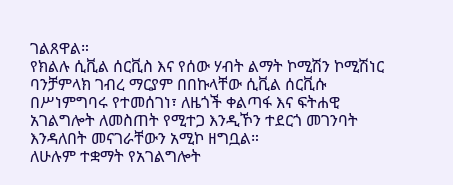ገልጸዋል።
የክልሉ ሲቪል ሰርቪስ እና የሰው ሃብት ልማት ኮሚሽን ኮሚሽነር ባንቻምላክ ገብረ ማርያም በበኩላቸው ሲቪል ሰርቪሱ በሥነምግባሩ የተመሰገነ፣ ለዜጎች ቀልጣፋ እና ፍትሐዊ አገልግሎት ለመስጠት የሚተጋ እንዲኾን ተደርጎ መገንባት እንዳለበት መናገራቸውን አሚኮ ዘግቧል።
ለሁሉም ተቋማት የአገልግሎት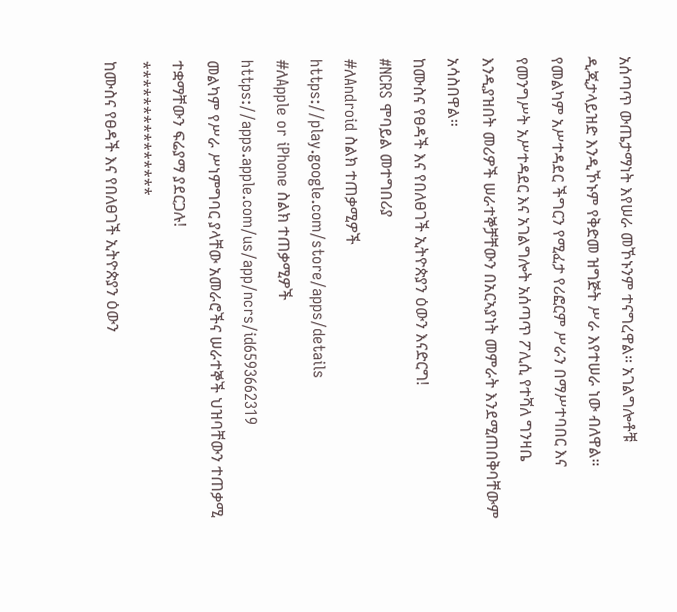አሰጣጥ ውጤታማነት እየሠራ መኾኑንም ተናግረዋል። አገልግሎቶቹ ዲጂታላይዝድ እንዲኾኑም የቅድመ ዝግጅት ሥራ እየተሠራ ነው ብለዋል።
የመልካም አሥተዳደር ችግርን የሚፈታ የሪፎርም ሥራን በማሥተባበር እና የመንግሥት አሥተዳደር እና አገልግሎት አሰጣጥ ፖሊሲ የተሻለ ግንዛቤ እንዲያዝበት መሪዎች ሠራተኞቻቸውን በአርኣያነት መምራት እንደሚጠበቅባቸውም አሳስበዋል።
ከሙስና የፀዳች እና የበለፀገች ኢትዮጵያን ዕውን እናድርግ!
#NCRS ሞባይል መተግበሪያ
#ለAndroid ስልክ ተጠቃሚዎች
https://play.google.com/store/apps/details
#ለApple or iPhone ስልክ ተጠቃሚዎች
https://apps.apple.com/us/app/ncrs/id6593662319
መልካም የሥራ ሥነምግባር ያላቸው አመራሮችና ሠራተኞች ህዝባቸውን ተጠቃሚ ተቋማቸውን ፍሬያማ ያደርጋሉ!
***************
ከሙስና የፀዳች እና የበለፀገች ኢትዮጵያን ዕውን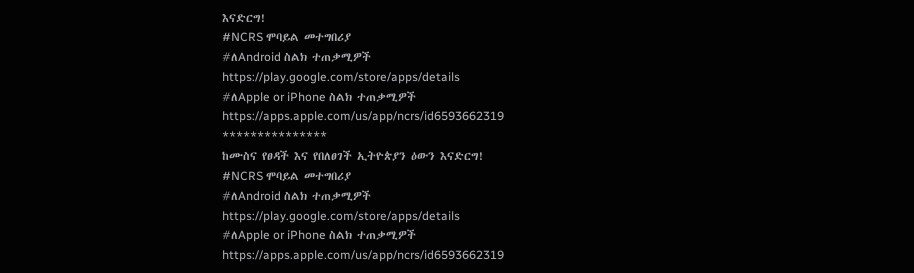እናድርግ!
#NCRS ሞባይል መተግበሪያ
#ለAndroid ስልክ ተጠቃሚዎች
https://play.google.com/store/apps/details
#ለApple or iPhone ስልክ ተጠቃሚዎች
https://apps.apple.com/us/app/ncrs/id6593662319
***************
ከሙስና የፀዳች እና የበለፀገች ኢትዮጵያን ዕውን እናድርግ!
#NCRS ሞባይል መተግበሪያ
#ለAndroid ስልክ ተጠቃሚዎች
https://play.google.com/store/apps/details
#ለApple or iPhone ስልክ ተጠቃሚዎች
https://apps.apple.com/us/app/ncrs/id6593662319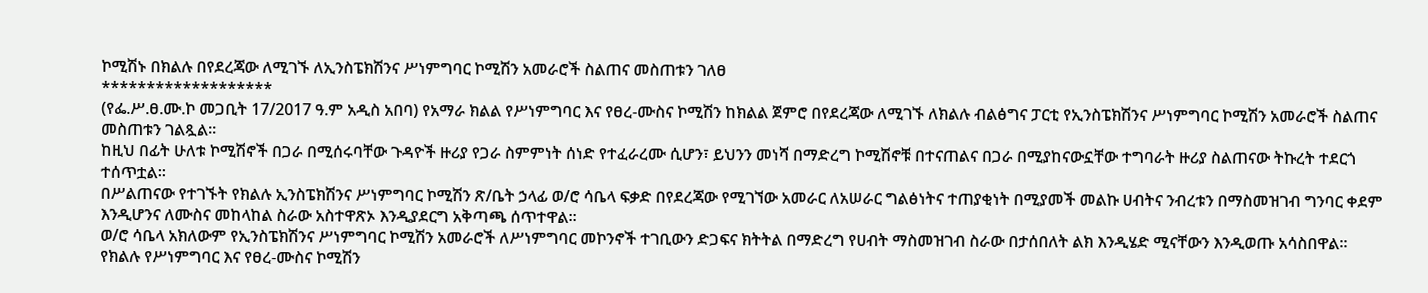ኮሚሽኑ በክልሉ በየደረጃው ለሚገኙ ለኢንስፔክሽንና ሥነምግባር ኮሚሽን አመራሮች ስልጠና መስጠቱን ገለፀ
*******************
(የፌ.ሥ.ፀ.ሙ.ኮ መጋቢት 17/2017 ዓ.ም አዲስ አበባ) የአማራ ክልል የሥነምግባር እና የፀረ-ሙስና ኮሚሽን ከክልል ጀምሮ በየደረጃው ለሚገኙ ለክልሉ ብልፅግና ፓርቲ የኢንስፔክሽንና ሥነምግባር ኮሚሽን አመራሮች ስልጠና መስጠቱን ገልጿል፡፡
ከዚህ በፊት ሁለቱ ኮሚሽኖች በጋራ በሚሰሩባቸው ጉዳዮች ዙሪያ የጋራ ስምምነት ሰነድ የተፈራረሙ ሲሆን፣ ይህንን መነሻ በማድረግ ኮሚሽኖቹ በተናጠልና በጋራ በሚያከናውኗቸው ተግባራት ዙሪያ ስልጠናው ትኩረት ተደርጎ ተሰጥቷል፡፡
በሥልጠናው የተገኙት የክልሉ ኢንስፔክሽንና ሥነምግባር ኮሚሽን ጽ/ቤት ኃላፊ ወ/ሮ ሳቤላ ፍቃድ በየደረጃው የሚገኘው አመራር ለአሠራር ግልፅነትና ተጠያቂነት በሚያመች መልኩ ሀብትና ንብረቱን በማስመዝገብ ግንባር ቀደም እንዲሆንና ለሙስና መከላከል ስራው አስተዋጽኦ እንዲያደርግ አቅጣጫ ሰጥተዋል።
ወ/ሮ ሳቤላ አክለውም የኢንስፔክሽንና ሥነምግባር ኮሚሽን አመራሮች ለሥነምግባር መኮንኖች ተገቢውን ድጋፍና ክትትል በማድረግ የሀብት ማስመዝገብ ስራው በታሰበለት ልክ እንዲሄድ ሚናቸውን እንዲወጡ አሳስበዋል።
የክልሉ የሥነምግባር እና የፀረ-ሙስና ኮሚሽን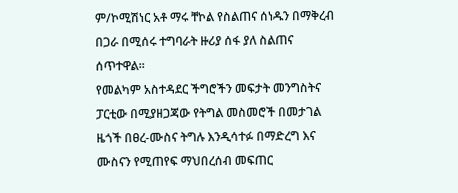ም/ኮሚሽነር አቶ ማሩ ቸኮል የስልጠና ሰነዱን በማቅረብ በጋራ በሚሰሩ ተግባራት ዙሪያ ሰፋ ያለ ስልጠና ሰጥተዋል።
የመልካም አስተዳደር ችግሮችን መፍታት መንግስትና ፓርቲው በሚያዘጋጃው የትግል መስመሮች በመታገል ዜጎች በፀረ-ሙስና ትግሉ እንዲሳተፉ በማድረግ እና ሙስናን የሚጠየፍ ማህበረሰብ መፍጠር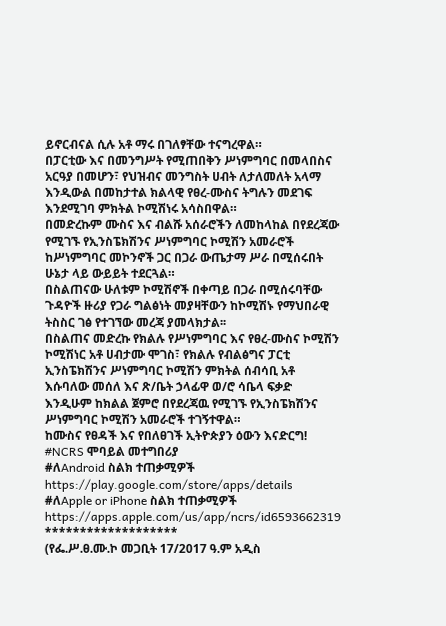ይኖርብናል ሲሉ አቶ ማሩ በገለፃቸው ተናግረዋል።
በፓርቲው እና በመንግሥት የሚጠበቅን ሥነምግባር በመላበስና አርዓያ በመሆን፣ የህዝብና መንግስት ሀብት ለታለመለት አላማ እንዲውል በመከታተል ክልላዊ የፀረ-ሙስና ትግሉን መደገፍ እንደሚገባ ምክትል ኮሚሽነሩ አሳስበዋል።
በመድረኩም ሙስና እና ብልሹ አሰራሮችን ለመከላከል በየደረጃው የሚገኙ የኢንስፔክሽንና ሥነምግባር ኮሚሽን አመራሮች ከሥነምግባር መኮንኖች ጋር በጋራ ውጤታማ ሥራ በሚሰሩበት ሁኔታ ላይ ውይይት ተደርጓል።
በስልጠናው ሁለቱም ኮሚሽኖች በቀጣይ በጋራ በሚሰሩባቸው ጉዳዮች ዙሪያ የጋራ ግልፅነት መያዛቸውን ከኮሚሽኑ የማህበራዊ ትስስር ገፅ የተገኘው መረጃ ያመላክታል፡፡
በስልጠና መድረኩ የክልሉ የሥነምግባር እና የፀረ-ሙስና ኮሚሽን ኮሚሽነር አቶ ሀብታሙ ሞገስ፣ የክልሉ የብልፅግና ፓርቲ ኢንስፔክሽንና ሥነምግባር ኮሚሽን ምክትል ሰብሳቢ አቶ እሱባለው መሰለ እና ጽ/ቤት ኃላፊዋ ወ/ሮ ሳቤላ ፍቃድ እንዲሁም ከክልል ጀምሮ በየደረጃዉ የሚገኙ የኢንስፔክሽንና ሥነምግባር ኮሚሽን አመራሮች ተገኝተዋል።
ከሙስና የፀዳች እና የበለፀገች ኢትዮጵያን ዕውን እናድርግ!
#NCRS ሞባይል መተግበሪያ
#ለAndroid ስልክ ተጠቃሚዎች
https://play.google.com/store/apps/details
#ለApple or iPhone ስልክ ተጠቃሚዎች
https://apps.apple.com/us/app/ncrs/id6593662319
*******************
(የፌ.ሥ.ፀ.ሙ.ኮ መጋቢት 17/2017 ዓ.ም አዲስ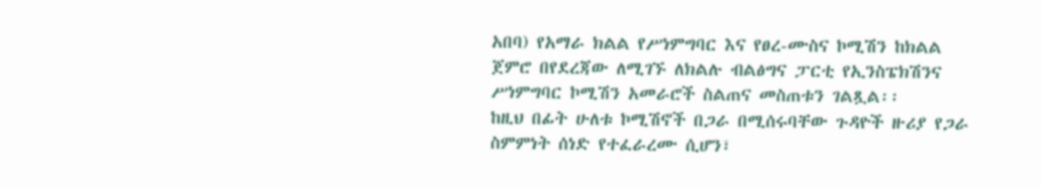አበባ) የአማራ ክልል የሥነምግባር እና የፀረ-ሙስና ኮሚሽን ከክልል ጀምሮ በየደረጃው ለሚገኙ ለክልሉ ብልፅግና ፓርቲ የኢንስፔክሽንና ሥነምግባር ኮሚሽን አመራሮች ስልጠና መስጠቱን ገልጿል፡፡
ከዚህ በፊት ሁለቱ ኮሚሽኖች በጋራ በሚሰሩባቸው ጉዳዮች ዙሪያ የጋራ ስምምነት ሰነድ የተፈራረሙ ሲሆን፣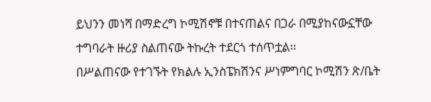ይህንን መነሻ በማድረግ ኮሚሽኖቹ በተናጠልና በጋራ በሚያከናውኗቸው ተግባራት ዙሪያ ስልጠናው ትኩረት ተደርጎ ተሰጥቷል፡፡
በሥልጠናው የተገኙት የክልሉ ኢንስፔክሽንና ሥነምግባር ኮሚሽን ጽ/ቤት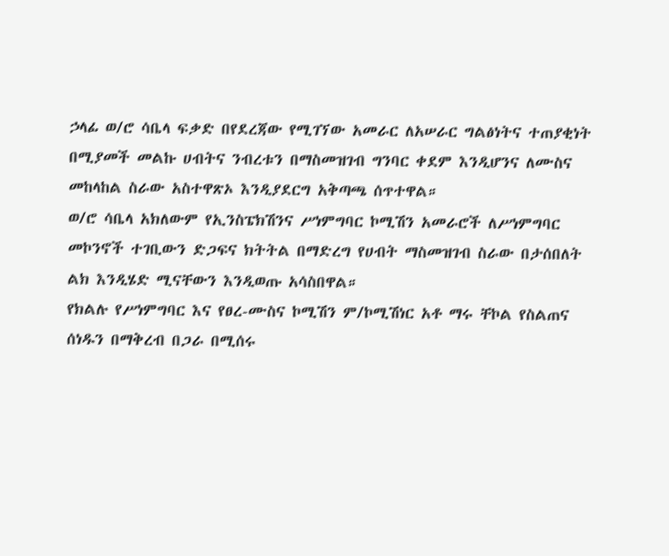ኃላፊ ወ/ሮ ሳቤላ ፍቃድ በየደረጃው የሚገኘው አመራር ለአሠራር ግልፅነትና ተጠያቂነት በሚያመች መልኩ ሀብትና ንብረቱን በማስመዝገብ ግንባር ቀደም እንዲሆንና ለሙስና መከላከል ስራው አስተዋጽኦ እንዲያደርግ አቅጣጫ ሰጥተዋል።
ወ/ሮ ሳቤላ አክለውም የኢንስፔክሽንና ሥነምግባር ኮሚሽን አመራሮች ለሥነምግባር መኮንኖች ተገቢውን ድጋፍና ክትትል በማድረግ የሀብት ማስመዝገብ ስራው በታሰበለት ልክ እንዲሄድ ሚናቸውን እንዲወጡ አሳስበዋል።
የክልሉ የሥነምግባር እና የፀረ-ሙስና ኮሚሽን ም/ኮሚሽነር አቶ ማሩ ቸኮል የስልጠና ሰነዱን በማቅረብ በጋራ በሚሰሩ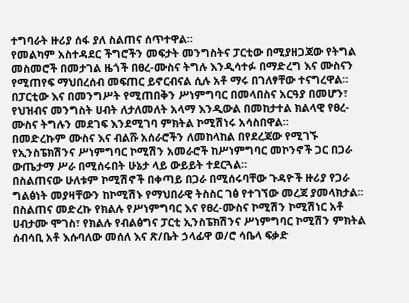ተግባራት ዙሪያ ሰፋ ያለ ስልጠና ሰጥተዋል።
የመልካም አስተዳደር ችግሮችን መፍታት መንግስትና ፓርቲው በሚያዘጋጃው የትግል መስመሮች በመታገል ዜጎች በፀረ-ሙስና ትግሉ እንዲሳተፉ በማድረግ እና ሙስናን የሚጠየፍ ማህበረሰብ መፍጠር ይኖርብናል ሲሉ አቶ ማሩ በገለፃቸው ተናግረዋል።
በፓርቲው እና በመንግሥት የሚጠበቅን ሥነምግባር በመላበስና አርዓያ በመሆን፣ የህዝብና መንግስት ሀብት ለታለመለት አላማ እንዲውል በመከታተል ክልላዊ የፀረ-ሙስና ትግሉን መደገፍ እንደሚገባ ምክትል ኮሚሽነሩ አሳስበዋል።
በመድረኩም ሙስና እና ብልሹ አሰራሮችን ለመከላከል በየደረጃው የሚገኙ የኢንስፔክሽንና ሥነምግባር ኮሚሽን አመራሮች ከሥነምግባር መኮንኖች ጋር በጋራ ውጤታማ ሥራ በሚሰሩበት ሁኔታ ላይ ውይይት ተደርጓል።
በስልጠናው ሁለቱም ኮሚሽኖች በቀጣይ በጋራ በሚሰሩባቸው ጉዳዮች ዙሪያ የጋራ ግልፅነት መያዛቸውን ከኮሚሽኑ የማህበራዊ ትስስር ገፅ የተገኘው መረጃ ያመላክታል፡፡
በስልጠና መድረኩ የክልሉ የሥነምግባር እና የፀረ-ሙስና ኮሚሽን ኮሚሽነር አቶ ሀብታሙ ሞገስ፣ የክልሉ የብልፅግና ፓርቲ ኢንስፔክሽንና ሥነምግባር ኮሚሽን ምክትል ሰብሳቢ አቶ እሱባለው መሰለ እና ጽ/ቤት ኃላፊዋ ወ/ሮ ሳቤላ ፍቃድ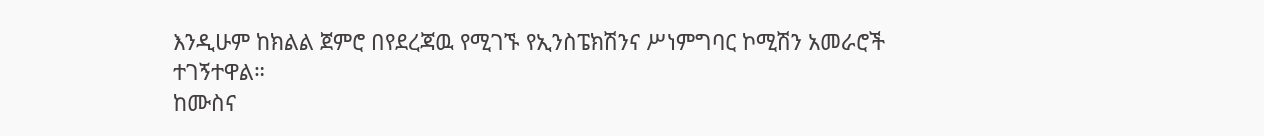እንዲሁም ከክልል ጀምሮ በየደረጃዉ የሚገኙ የኢንስፔክሽንና ሥነምግባር ኮሚሽን አመራሮች ተገኝተዋል።
ከሙስና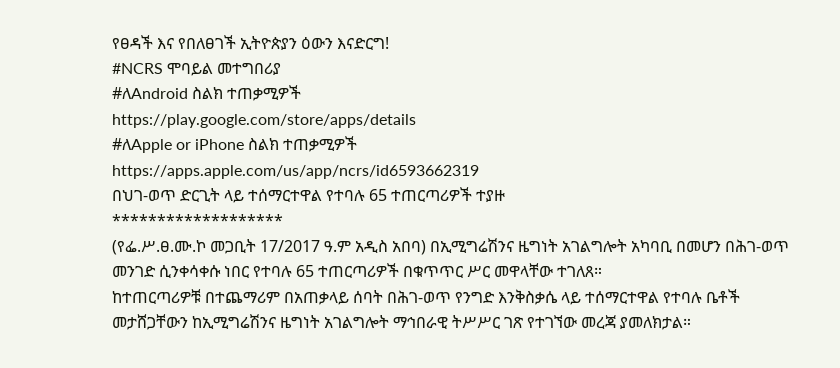የፀዳች እና የበለፀገች ኢትዮጵያን ዕውን እናድርግ!
#NCRS ሞባይል መተግበሪያ
#ለAndroid ስልክ ተጠቃሚዎች
https://play.google.com/store/apps/details
#ለApple or iPhone ስልክ ተጠቃሚዎች
https://apps.apple.com/us/app/ncrs/id6593662319
በህገ-ወጥ ድርጊት ላይ ተሰማርተዋል የተባሉ 65 ተጠርጣሪዎች ተያዙ
*******************
(የፌ.ሥ.ፀ.ሙ.ኮ መጋቢት 17/2017 ዓ.ም አዲስ አበባ) በኢሚግሬሽንና ዜግነት አገልግሎት አካባቢ በመሆን በሕገ-ወጥ መንገድ ሲንቀሳቀሱ ነበር የተባሉ 65 ተጠርጣሪዎች በቁጥጥር ሥር መዋላቸው ተገለጸ።
ከተጠርጣሪዎቹ በተጨማሪም በአጠቃላይ ሰባት በሕገ-ወጥ የንግድ እንቅስቃሴ ላይ ተሰማርተዋል የተባሉ ቤቶች መታሸጋቸውን ከኢሚግሬሽንና ዜግነት አገልግሎት ማኅበራዊ ትሥሥር ገጽ የተገኘው መረጃ ያመለክታል።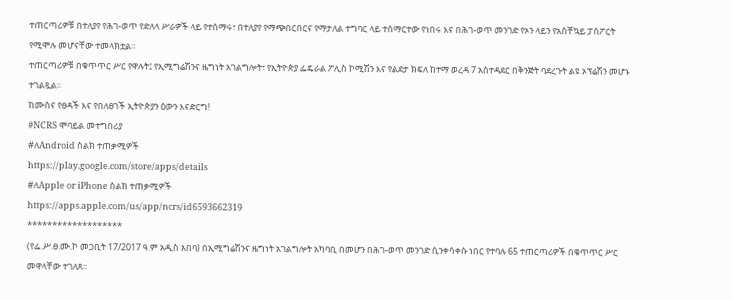ተጠርጣሪዎቹ በተለያየ የሕገ-ወጥ የድለላ ሥራዎች ላይ የተሰማሩ፣ በተለያየ የማጭበርበርና የማታለል ተግባር ላይ ተሰማርተው የነበሩ እና በሕገ-ወጥ መንገድ የኦን ላይን የአስቸኳይ ፓስፖርት የሚሞሉ መሆናቸው ተመላክቷል።
ተጠርጣሪዎቹ በቁጥጥር ሥር የዋሉት፤ የኢሚግሬሽንና ዜግነት አገልግሎት፣ የኢትዮጵያ ፌዴራል ፖሊስ ኮሚሽን እና የልደታ ክፍለ ከተማ ወረዳ 7 አስተዳደር በቅንጅት ባደረጉት ልዩ ኦፕሬሽን መሆኑ ተገልጿል፡፡
ከሙስና የፀዳች እና የበለፀገች ኢትዮጵያን ዕውን እናድርግ!
#NCRS ሞባይል መተግበሪያ
#ለAndroid ስልክ ተጠቃሚዎች
https://play.google.com/store/apps/details
#ለApple or iPhone ስልክ ተጠቃሚዎች
https://apps.apple.com/us/app/ncrs/id6593662319
*******************
(የፌ.ሥ.ፀ.ሙ.ኮ መጋቢት 17/2017 ዓ.ም አዲስ አበባ) በኢሚግሬሽንና ዜግነት አገልግሎት አካባቢ በመሆን በሕገ-ወጥ መንገድ ሲንቀሳቀሱ ነበር የተባሉ 65 ተጠርጣሪዎች በቁጥጥር ሥር መዋላቸው ተገለጸ።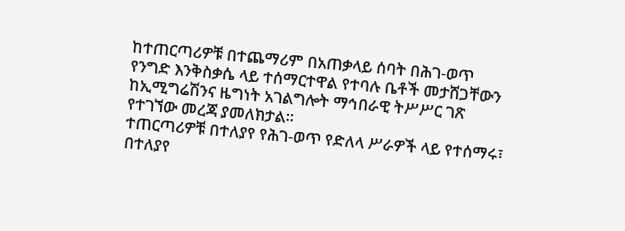ከተጠርጣሪዎቹ በተጨማሪም በአጠቃላይ ሰባት በሕገ-ወጥ የንግድ እንቅስቃሴ ላይ ተሰማርተዋል የተባሉ ቤቶች መታሸጋቸውን ከኢሚግሬሽንና ዜግነት አገልግሎት ማኅበራዊ ትሥሥር ገጽ የተገኘው መረጃ ያመለክታል።
ተጠርጣሪዎቹ በተለያየ የሕገ-ወጥ የድለላ ሥራዎች ላይ የተሰማሩ፣ በተለያየ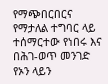የማጭበርበርና የማታለል ተግባር ላይ ተሰማርተው የነበሩ እና በሕገ-ወጥ መንገድ የኦን ላይን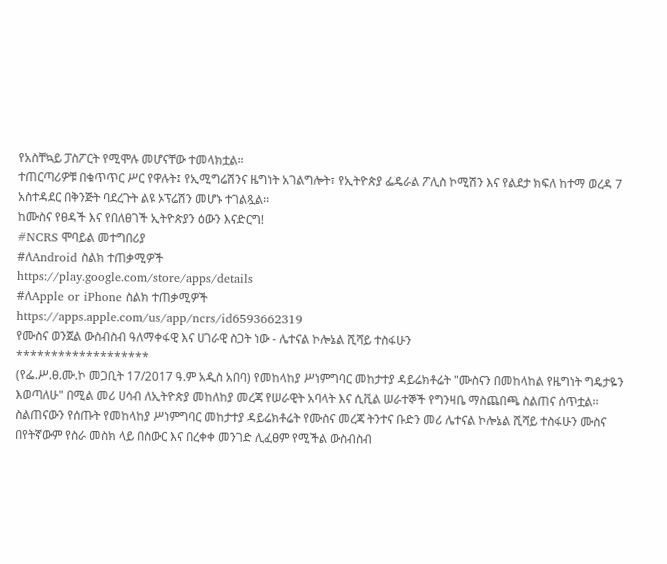የአስቸኳይ ፓስፖርት የሚሞሉ መሆናቸው ተመላክቷል።
ተጠርጣሪዎቹ በቁጥጥር ሥር የዋሉት፤ የኢሚግሬሽንና ዜግነት አገልግሎት፣ የኢትዮጵያ ፌዴራል ፖሊስ ኮሚሽን እና የልደታ ክፍለ ከተማ ወረዳ 7 አስተዳደር በቅንጅት ባደረጉት ልዩ ኦፕሬሽን መሆኑ ተገልጿል፡፡
ከሙስና የፀዳች እና የበለፀገች ኢትዮጵያን ዕውን እናድርግ!
#NCRS ሞባይል መተግበሪያ
#ለAndroid ስልክ ተጠቃሚዎች
https://play.google.com/store/apps/details
#ለApple or iPhone ስልክ ተጠቃሚዎች
https://apps.apple.com/us/app/ncrs/id6593662319
የሙስና ወንጀል ውስብስብ ዓለማቀፋዊ እና ሀገራዊ ስጋት ነው - ሌተናል ኮሎኔል ሺሻይ ተስፋሁን
*******************
(የፌ.ሥ.ፀ.ሙ.ኮ መጋቢት 17/2017 ዓ.ም አዲስ አበባ) የመከላከያ ሥነምግባር መከታተያ ዳይሬክቶሬት "ሙስናን በመከላከል የዜግነት ግዴታዬን እወጣለሁ" በሚል መሪ ሀሳብ ለኢትዮጵያ መከለከያ መረጃ የሠራዊት አባላት እና ሲቪል ሠራተኞች የግንዛቤ ማስጨበጫ ስልጠና ሰጥቷል፡፡
ስልጠናውን የሰጡት የመከላከያ ሥነምግባር መከታተያ ዳይሬክቶሬት የሙስና መረጃ ትንተና ቡድን መሪ ሌተናል ኮሎኔል ሺሻይ ተስፋሁን ሙስና በየትኛውም የስራ መስክ ላይ በስውር እና በረቀቀ መንገድ ሊፈፀም የሚችል ውስብስብ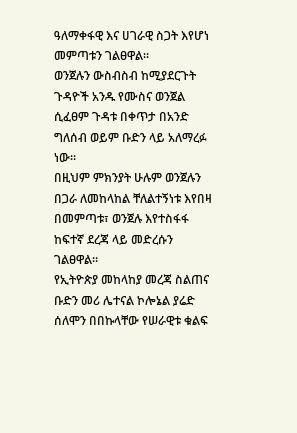ዓለማቀፋዊ እና ሀገራዊ ስጋት እየሆነ መምጣቱን ገልፀዋል፡፡
ወንጀሉን ውስብስብ ከሚያደርጉት ጉዳዮች አንዱ የሙስና ወንጀል ሲፈፀም ጉዳቱ በቀጥታ በአንድ ግለሰብ ወይም ቡድን ላይ አለማረፉ ነው፡፡
በዚህም ምክንያት ሁሉም ወንጀሉን በጋራ ለመከላከል ቸለልተኝነቱ እየበዛ በመምጣቱ፣ ወንጀሉ እየተስፋፋ ከፍተኛ ደረጃ ላይ መድረሱን ገልፀዋል፡፡
የኢትዮጵያ መከላከያ መረጃ ስልጠና ቡድን መሪ ሌተናል ኮሎኔል ያሬድ ሰለሞን በበኩላቸው የሠራዊቱ ቁልፍ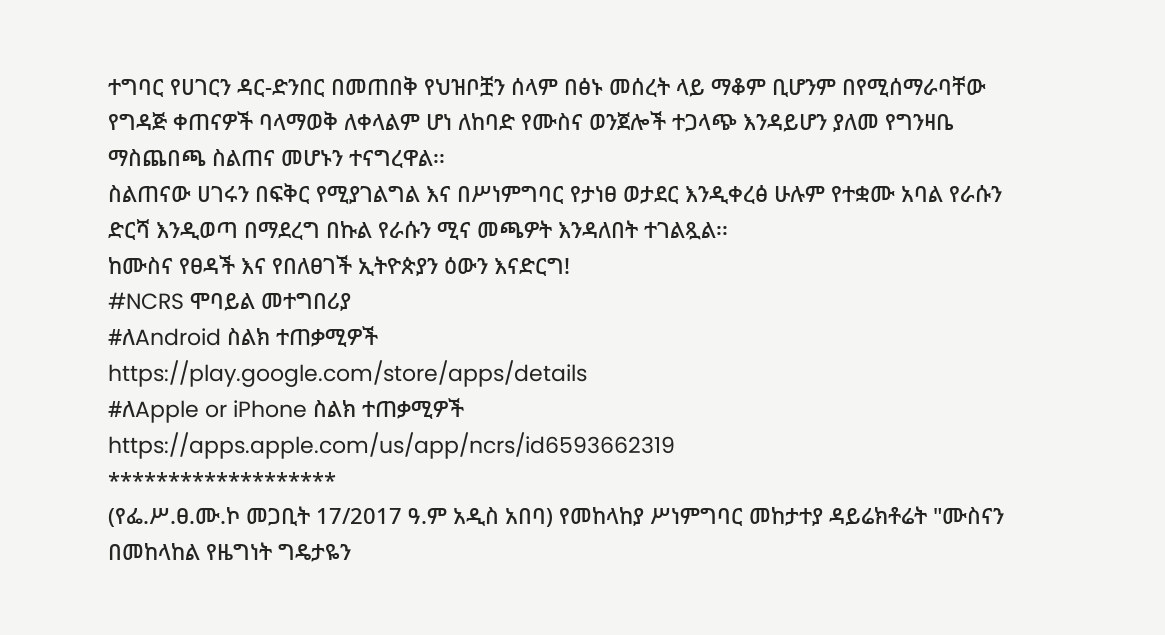ተግባር የሀገርን ዳር-ድንበር በመጠበቅ የህዝቦቿን ሰላም በፅኑ መሰረት ላይ ማቆም ቢሆንም በየሚሰማራባቸው የግዳጅ ቀጠናዎች ባላማወቅ ለቀላልም ሆነ ለከባድ የሙስና ወንጀሎች ተጋላጭ እንዳይሆን ያለመ የግንዛቤ ማስጨበጫ ስልጠና መሆኑን ተናግረዋል፡፡
ስልጠናው ሀገሩን በፍቅር የሚያገልግል እና በሥነምግባር የታነፀ ወታደር እንዲቀረፅ ሁሉም የተቋሙ አባል የራሱን ድርሻ እንዲወጣ በማደረግ በኩል የራሱን ሚና መጫዎት እንዳለበት ተገልጿል፡፡
ከሙስና የፀዳች እና የበለፀገች ኢትዮጵያን ዕውን እናድርግ!
#NCRS ሞባይል መተግበሪያ
#ለAndroid ስልክ ተጠቃሚዎች
https://play.google.com/store/apps/details
#ለApple or iPhone ስልክ ተጠቃሚዎች
https://apps.apple.com/us/app/ncrs/id6593662319
*******************
(የፌ.ሥ.ፀ.ሙ.ኮ መጋቢት 17/2017 ዓ.ም አዲስ አበባ) የመከላከያ ሥነምግባር መከታተያ ዳይሬክቶሬት "ሙስናን በመከላከል የዜግነት ግዴታዬን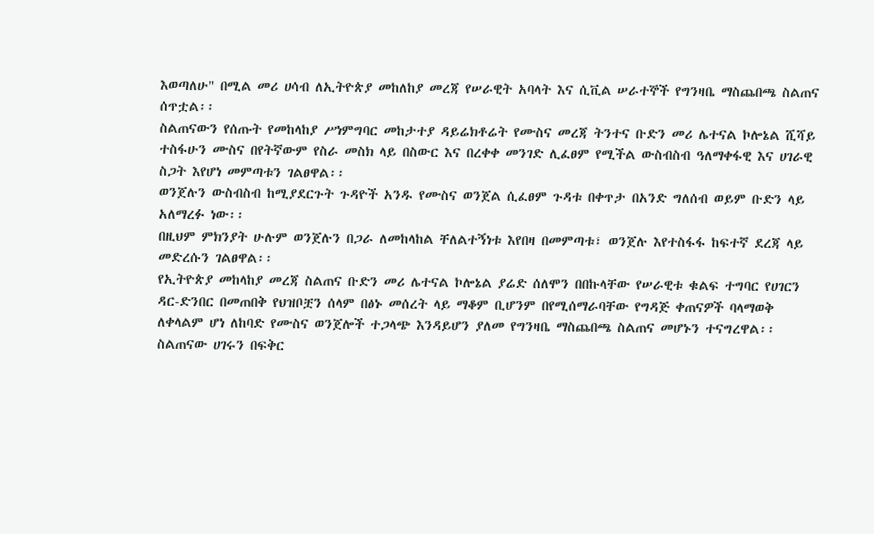እወጣለሁ" በሚል መሪ ሀሳብ ለኢትዮጵያ መከለከያ መረጃ የሠራዊት አባላት እና ሲቪል ሠራተኞች የግንዛቤ ማስጨበጫ ስልጠና ሰጥቷል፡፡
ስልጠናውን የሰጡት የመከላከያ ሥነምግባር መከታተያ ዳይሬክቶሬት የሙስና መረጃ ትንተና ቡድን መሪ ሌተናል ኮሎኔል ሺሻይ ተስፋሁን ሙስና በየትኛውም የስራ መስክ ላይ በስውር እና በረቀቀ መንገድ ሊፈፀም የሚችል ውስብስብ ዓለማቀፋዊ እና ሀገራዊ ስጋት እየሆነ መምጣቱን ገልፀዋል፡፡
ወንጀሉን ውስብስብ ከሚያደርጉት ጉዳዮች አንዱ የሙስና ወንጀል ሲፈፀም ጉዳቱ በቀጥታ በአንድ ግለሰብ ወይም ቡድን ላይ አለማረፉ ነው፡፡
በዚህም ምክንያት ሁሉም ወንጀሉን በጋራ ለመከላከል ቸለልተኝነቱ እየበዛ በመምጣቱ፣ ወንጀሉ እየተስፋፋ ከፍተኛ ደረጃ ላይ መድረሱን ገልፀዋል፡፡
የኢትዮጵያ መከላከያ መረጃ ስልጠና ቡድን መሪ ሌተናል ኮሎኔል ያሬድ ሰለሞን በበኩላቸው የሠራዊቱ ቁልፍ ተግባር የሀገርን ዳር-ድንበር በመጠበቅ የህዝቦቿን ሰላም በፅኑ መሰረት ላይ ማቆም ቢሆንም በየሚሰማራባቸው የግዳጅ ቀጠናዎች ባላማወቅ ለቀላልም ሆነ ለከባድ የሙስና ወንጀሎች ተጋላጭ እንዳይሆን ያለመ የግንዛቤ ማስጨበጫ ስልጠና መሆኑን ተናግረዋል፡፡
ስልጠናው ሀገሩን በፍቅር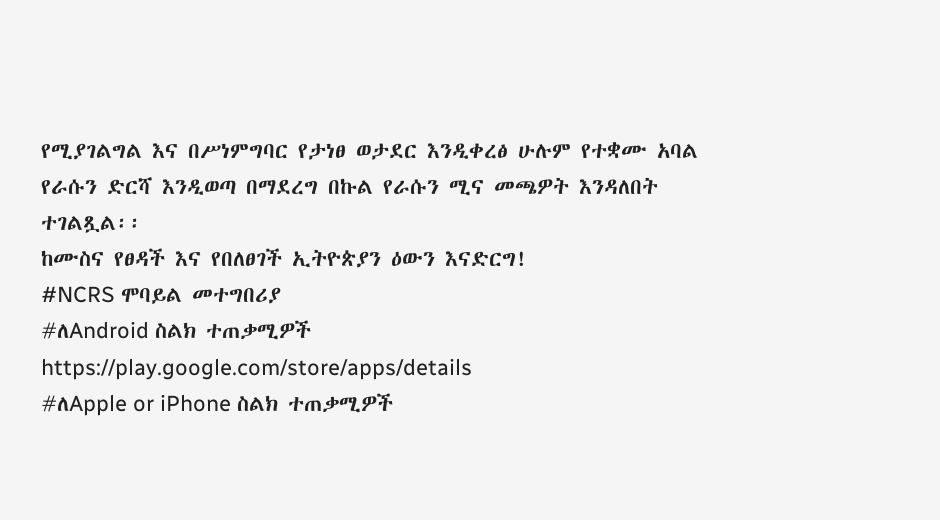የሚያገልግል እና በሥነምግባር የታነፀ ወታደር እንዲቀረፅ ሁሉም የተቋሙ አባል የራሱን ድርሻ እንዲወጣ በማደረግ በኩል የራሱን ሚና መጫዎት እንዳለበት ተገልጿል፡፡
ከሙስና የፀዳች እና የበለፀገች ኢትዮጵያን ዕውን እናድርግ!
#NCRS ሞባይል መተግበሪያ
#ለAndroid ስልክ ተጠቃሚዎች
https://play.google.com/store/apps/details
#ለApple or iPhone ስልክ ተጠቃሚዎች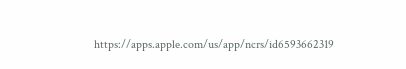https://apps.apple.com/us/app/ncrs/id6593662319